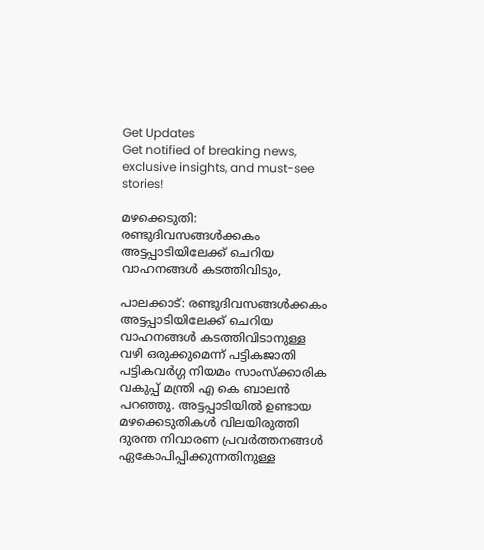Get Updates
Get notified of breaking news, exclusive insights, and must-see stories!

മഴക്കെടുതി: രണ്ടുദിവസങ്ങൾക്കകം അട്ടപ്പാടിയിലേക്ക് ചെറിയ വാഹനങ്ങൾ കടത്തിവിടും,

പാലക്കാട്: രണ്ടുദിവസങ്ങൾക്കകം അട്ടപ്പാടിയിലേക്ക് ചെറിയ വാഹനങ്ങൾ കടത്തിവിടാനുള്ള വഴി ഒരുക്കുമെന്ന് പട്ടികജാതി പട്ടികവർഗ്ഗ നിയമം സാംസ്‌ക്കാരിക വകുപ്പ് മന്ത്രി എ കെ ബാലൻ പറഞ്ഞു. അട്ടപ്പാടിയിൽ ഉണ്ടായ മഴക്കെടുതികൾ വിലയിരുത്തി ദുരന്ത നിവാരണ പ്രവർത്തനങ്ങൾ ഏകോപിപ്പിക്കുന്നതിനുള്ള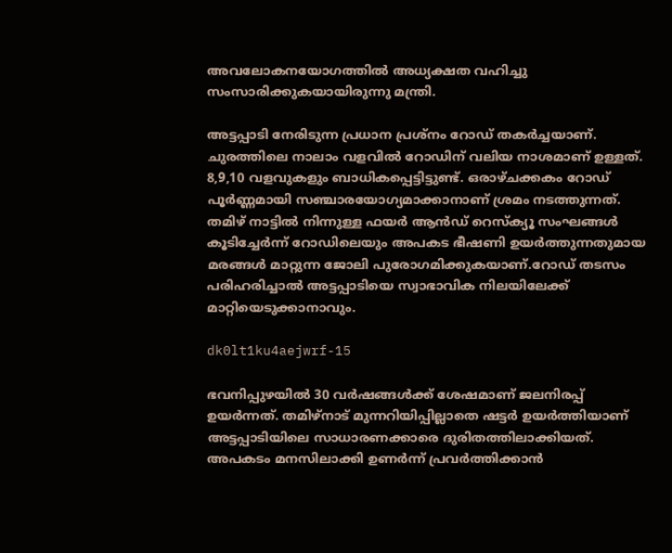അവലോകനയോഗത്തിൽ അധ്യക്ഷത വഹിച്ചു സംസാരിക്കുകയായിരുന്നു മന്ത്രി.

അട്ടപ്പാടി നേരിടുന്ന പ്രധാന പ്രശ്നം റോഡ് തകർച്ചയാണ്. ചുരത്തിലെ നാലാം വളവിൽ റോഡിന്‌ വലിയ നാശമാണ് ഉള്ളത്. 8,9,10 വളവുകളും ബാധികപ്പെട്ടിട്ടുണ്ട്. ഒരാഴ്ചക്കകം റോഡ് പൂർണ്ണമായി സഞ്ചാരയോഗ്യമാക്കാനാണ് ശ്രമം നടത്തുന്നത്. തമിഴ് നാട്ടിൽ നിന്നുള്ള ഫയർ ആൻഡ് റെസ്ക്യൂ സംഘങ്ങൾ കൂടിച്ചേർന്ന് റോഡിലെയും അപകട ഭീഷണി ഉയർത്തുന്നതുമായ മരങ്ങൾ മാറ്റുന്ന ജോലി പുരോഗമിക്കുകയാണ്.റോഡ് തടസം പരിഹരിച്ചാൽ അട്ടപ്പാടിയെ സ്വാഭാവിക നിലയിലേക്ക് മാറ്റിയെടുക്കാനാവും.

dk0lt1ku4aejwrf-15

ഭവനിപ്പുഴയിൽ 30 വർഷങ്ങൾക്ക് ശേഷമാണ് ജലനിരപ്പ് ഉയർന്നത്. തമിഴ്നാട് മുന്നറിയിപ്പില്ലാതെ ഷട്ടർ ഉയർത്തിയാണ് അട്ടപ്പാടിയിലെ സാധാരണക്കാരെ ദുരിതത്തിലാക്കിയത്. അപകടം മനസിലാക്കി ഉണർന്ന് പ്രവർത്തിക്കാൻ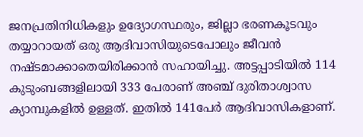ജനപ്രതിനിധികളും ഉദ്യോഗസ്ഥരും, ജില്ലാ ഭരണകൂടവും തയ്യാറായത് ഒരു ആദിവാസിയുടെപോലും ജീവൻ നഷ്ടമാക്കാതെയിരിക്കാൻ സഹായിച്ചു. അട്ടപ്പാടിയിൽ 114 കുടുംബങ്ങളിലായി 333 പേരാണ് അഞ്ച് ദുരിതാശ്വാസ ക്യാമ്പുകളിൽ ഉള്ളത്. ഇതിൽ 141പേർ ആദിവാസികളാണ്.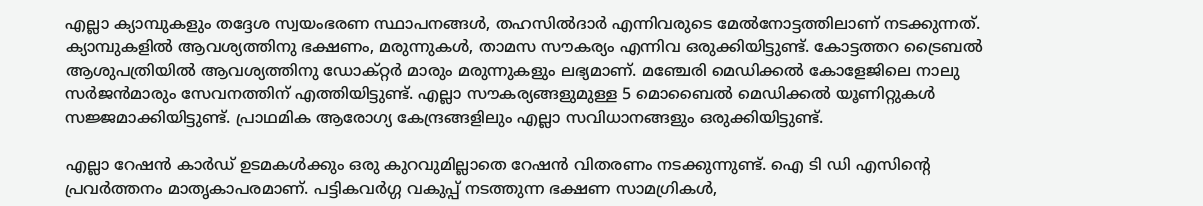എല്ലാ ക്യാമ്പുകളും തദ്ദേശ സ്വയംഭരണ സ്ഥാപനങ്ങൾ, തഹസിൽദാർ എന്നിവരുടെ മേൽനോട്ടത്തിലാണ് നടക്കുന്നത്. ക്യാമ്പുകളിൽ ആവശ്യത്തിനു ഭക്ഷണം, മരുന്നുകൾ, താമസ സൗകര്യം എന്നിവ ഒരുക്കിയിട്ടുണ്ട്. കോട്ടത്തറ ട്രൈബൽ ആശുപത്രിയിൽ ആവശ്യത്തിനു ഡോക്റ്റർ മാരും മരുന്നുകളും ലഭ്യമാണ്. മഞ്ചേരി മെഡിക്കൽ കോളേജിലെ നാലു സർജൻമാരും സേവനത്തിന് എത്തിയിട്ടുണ്ട്. എല്ലാ സൗകര്യങ്ങളുമുള്ള 5 മൊബൈൽ മെഡിക്കൽ യൂണിറ്റുകൾ സജ്ജമാക്കിയിട്ടുണ്ട്. പ്രാഥമിക ആരോഗ്യ കേന്ദ്രങ്ങളിലും എല്ലാ സവിധാനങ്ങളും ഒരുക്കിയിട്ടുണ്ട്.

എല്ലാ റേഷൻ കാർഡ് ഉടമകൾക്കും ഒരു കുറവുമില്ലാതെ റേഷൻ വിതരണം നടക്കുന്നുണ്ട്. ഐ ടി ഡി എസിന്റെ പ്രവർത്തനം മാതൃകാപരമാണ്. പട്ടികവർഗ്ഗ വകുപ്പ് നടത്തുന്ന ഭക്ഷണ സാമഗ്രികൾ,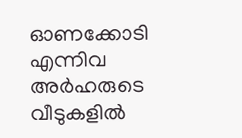ഓണക്കോടി എന്നിവ അർഹരുടെ വീടുകളിൽ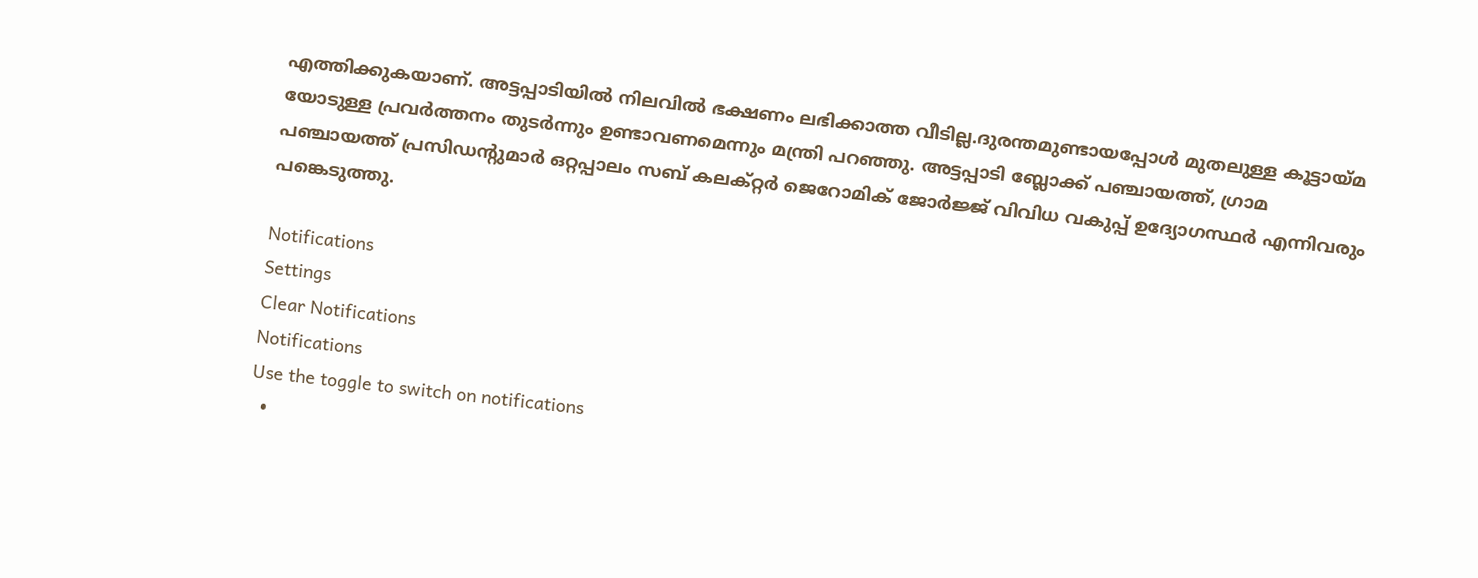എത്തിക്കുകയാണ്. അട്ടപ്പാടിയിൽ നിലവിൽ ഭക്ഷണം ലഭിക്കാത്ത വീടില്ല.ദുരന്തമുണ്ടായപ്പോൾ മുതലുള്ള കൂട്ടായ്മ യോടുള്ള പ്രവർത്തനം തുടർന്നും ഉണ്ടാവണമെന്നും മന്ത്രി പറഞ്ഞു. അട്ടപ്പാടി ബ്ലോക്ക് പഞ്ചായത്ത്, ഗ്രാമ പഞ്ചായത്ത് പ്രസിഡന്റുമാർ ഒറ്റപ്പാലം സബ് കലക്റ്റർ ജെറോമിക് ജോർജ്ജ് വിവിധ വകുപ്പ് ഉദ്യോഗസ്ഥർ എന്നിവരും പങ്കെടുത്തു.

Notifications
Settings
Clear Notifications
Notifications
Use the toggle to switch on notifications
  •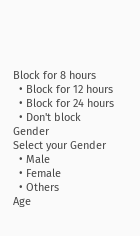Block for 8 hours
  • Block for 12 hours
  • Block for 24 hours
  • Don't block
Gender
Select your Gender
  • Male
  • Female
  • Others
Age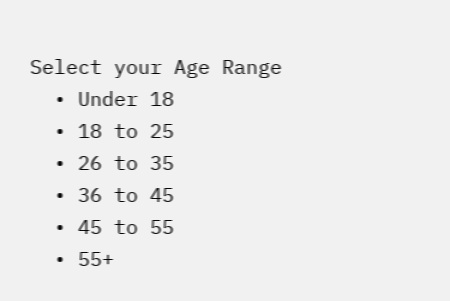Select your Age Range
  • Under 18
  • 18 to 25
  • 26 to 35
  • 36 to 45
  • 45 to 55
  • 55+